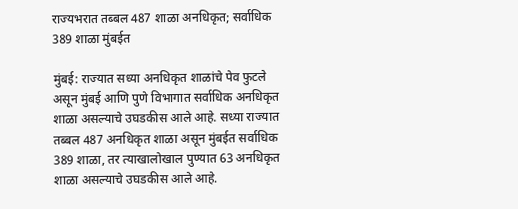राज्यभरात तब्बल 487 शाळा अनधिकृत; सर्वाधिक 389 शाळा मुंबईत

मुंबई: राज्यात सध्या अनधिकृत शाळांचे पेव फुटले असून मुंबई आणि पुणे विभागात सर्वाधिक अनधिकृत शाळा असल्याचे उघडकीस आले आहे. सध्या राज्यात तब्बल 487 अनधिकृत शाळा असून मुंबईत सर्वाधिक 389 शाळा, तर त्याखालोखाल पुण्यात 63 अनधिकृत शाळा असल्याचे उघडकीस आले आहे.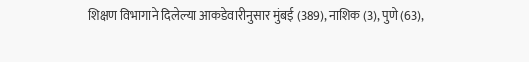शिक्षण विभागाने दिलेल्या आकडेवारीनुसार मुंबई (389), नाशिक (3), पुणे (63),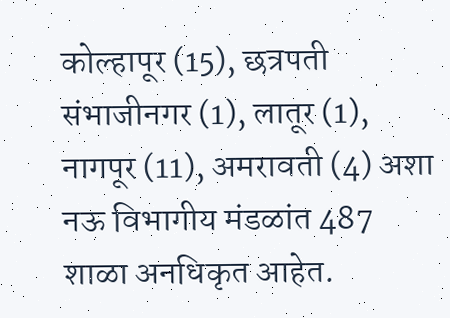कोल्हापूर (15), छत्रपती संभाजीनगर (1), लातूर (1), नागपूर (11), अमरावती (4) अशा नऊ विभागीय मंडळांत 487 शाळा अनधिकृत आहेत.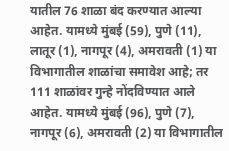यातील 76 शाळा बंद करण्यात आल्या आहेत. यामध्ये मुंबई (59), पुणे (11), लातूर (1), नागपूर (4), अमरावती (1) या विभागातील शाळांचा समावेश आहे; तर 111 शाळांवर गुन्हे नोंदविण्यात आले आहेत. यामध्ये मुंबई (96), पुणे (7), नागपूर (6), अमरावती (2) या विभागातील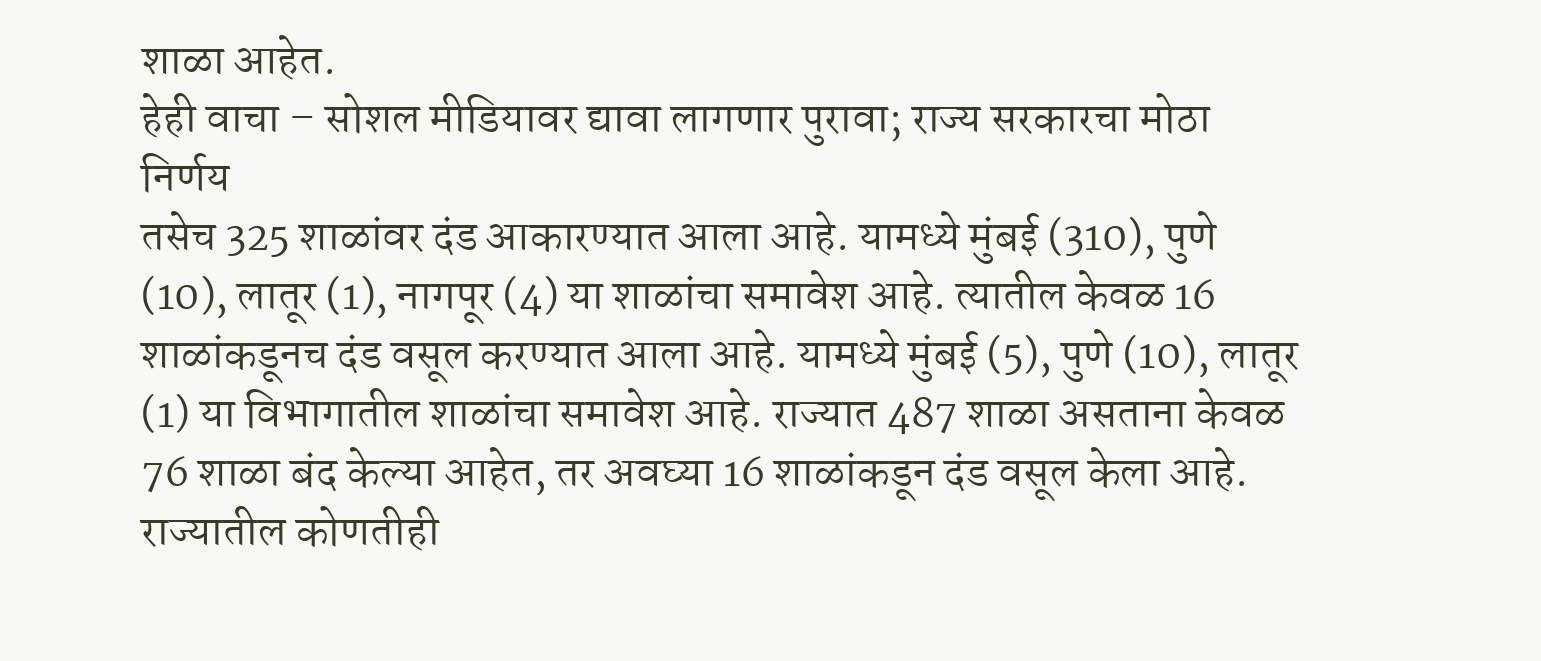शाळा आहेत.
हेही वाचा – सोशल मीडियावर द्यावा लागणार पुरावा; राज्य सरकारचा मोठा निर्णय
तसेच 325 शाळांवर दंड आकारण्यात आला आहे. यामध्ये मुंबई (310), पुणे (10), लातूर (1), नागपूर (4) या शाळांचा समावेश आहे. त्यातील केवळ 16 शाळांकडूनच दंड वसूल करण्यात आला आहे. यामध्ये मुंबई (5), पुणे (10), लातूर (1) या विभागातील शाळांचा समावेश आहे. राज्यात 487 शाळा असताना केवळ 76 शाळा बंद केल्या आहेत, तर अवघ्या 16 शाळांकडून दंड वसूल केला आहे.
राज्यातील कोणतीही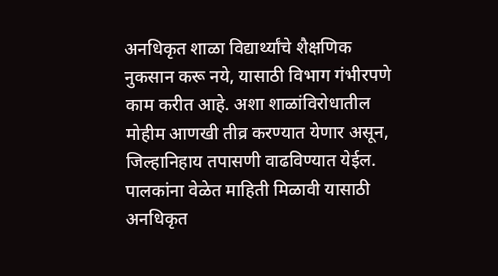अनधिकृत शाळा विद्यार्थ्यांचे शैक्षणिक नुकसान करू नये, यासाठी विभाग गंभीरपणे काम करीत आहे. अशा शाळांविरोधातील मोहीम आणखी तीव्र करण्यात येणार असून, जिल्हानिहाय तपासणी वाढविण्यात येईल. पालकांना वेळेत माहिती मिळावी यासाठी अनधिकृत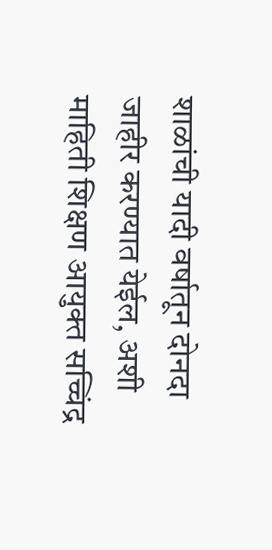शाळांची यादी वर्षातून दोनदा जाहीर करण्यात येईल, अशी माहिती शिक्षण आयुक्त सच्चिंद्र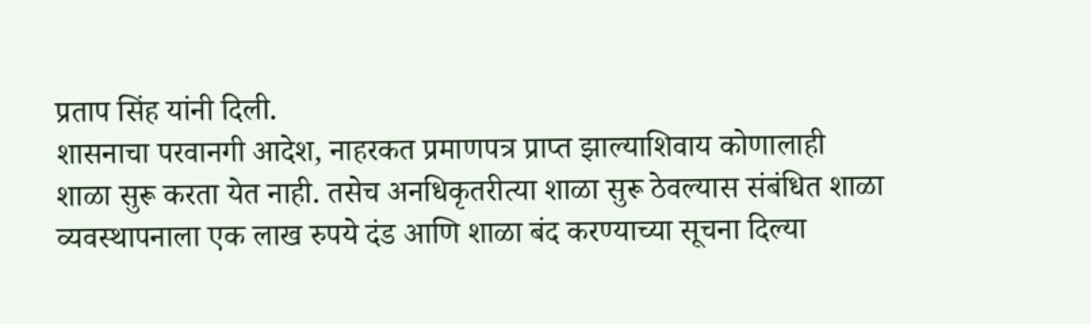प्रताप सिंह यांनी दिली.
शासनाचा परवानगी आदेश, नाहरकत प्रमाणपत्र प्राप्त झाल्याशिवाय कोणालाही शाळा सुरू करता येत नाही. तसेच अनधिकृतरीत्या शाळा सुरू ठेवल्यास संबंधित शाळा व्यवस्थापनाला एक लाख रुपये दंड आणि शाळा बंद करण्याच्या सूचना दिल्या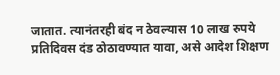जातात. त्यानंतरही बंद न ठेवल्यास 10 लाख रुपये प्रतिदिवस दंड ठोठावण्यात यावा, असे आदेश शिक्षण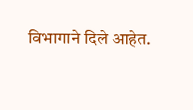विभागाने दिले आहेत.